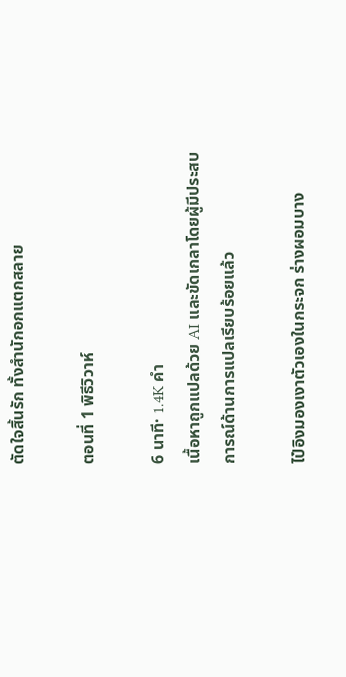ตัดใจสิ้นรัก ทั้งสำนักอกแตกสลาย

ตอนที่ 1 พิธีวิวาห์

6 นาที· 1.4K คำ
เนื้อหาถูกแปลด้วย AI และขัดเกลาโดยผู้มีประสบการณ์ด้านการแปลเรียบร้อยแล้ว

ไป๋อิงมองเงาตัวเองในกระจก ร่างผอมบาง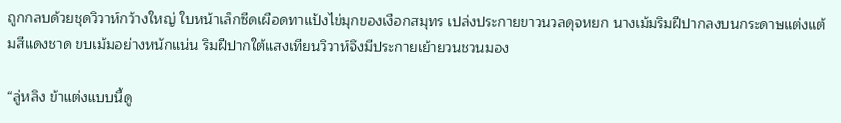ถูกกลบด้วยชุดวิวาห์กว้างใหญ่ ใบหน้าเล็กซีดเผือดทาแป้งไข่มุกของเงือกสมุทร เปล่งประกายขาวนวลดุจหยก นางเม้มริมฝีปากลงบนกระดาษแต่งแต้มสีแดงชาด ขบเม้มอย่างหนักแน่น ริมฝีปากใต้แสงเทียนวิวาห์จึงมีประกายเย้ายวนชวนมอง

“ลู่หลิง ข้าแต่งแบบนี้ดู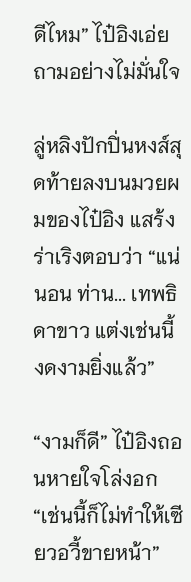ดีไหม” ไป๋อิงเอ่ยถามอย่างไม่มั่นใจ

ลู่หลิงปักปิ่นหงส์สุดท้ายลงบนมวยผมของไป๋อิง แสร้งร่าเริงตอบว่า “แน่นอน ท่าน... เทพธิดาขาว แต่งเช่นนี้ งดงามยิ่งแล้ว”

“งามก็ดี” ไป๋อิงถอนหายใจโล่งอก “เช่นนี้ก็ไม่ทำให้เซียวอวี้ขายหน้า”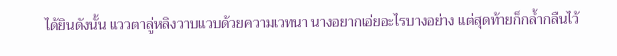ได้ยินดังนั้น แววตาลู่หลิงวาบแวบด้วยความเวทนา นางอยากเอ่ยอะไรบางอย่าง แต่สุดท้ายก็กล้ำกลืนไว้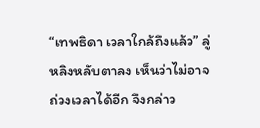“เทพธิดา เวลาใกล้ถึงแล้ว” ลู่หลิงหลับตาลง เห็นว่าไม่อาจถ่วงเวลาได้อีก จึงกล่าว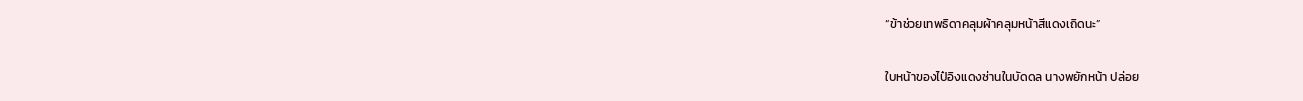“ข้าช่วยเทพธิดาคลุมผ้าคลุมหน้าสีแดงเถิดนะ”

ใบหน้าของไป๋อิงแดงซ่านในบัดดล นางพยักหน้า ปล่อย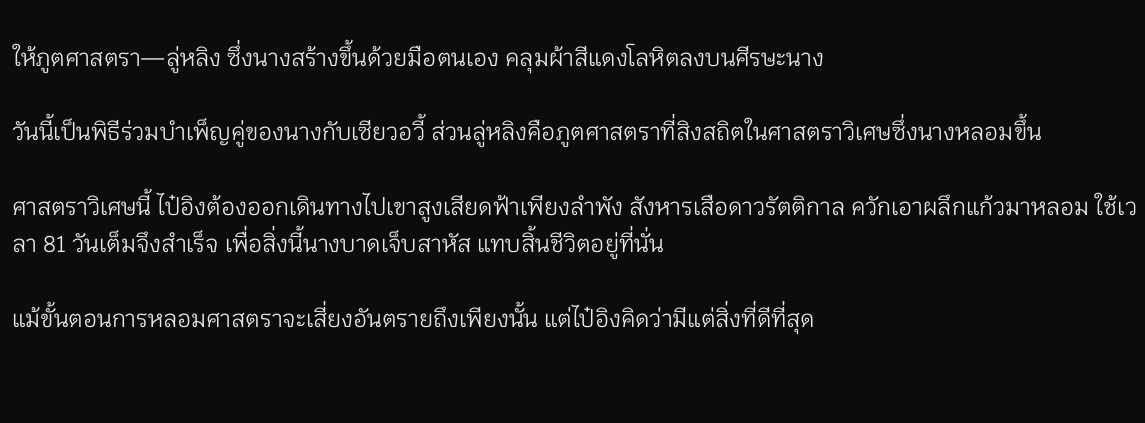ให้ภูตศาสตรา—ลู่หลิง ซึ่งนางสร้างขึ้นด้วยมือตนเอง คลุมผ้าสีแดงโลหิตลงบนศีรษะนาง

วันนี้เป็นพิธีร่วมบำเพ็ญคู่ของนางกับเซียวอวี้ ส่วนลู่หลิงคือภูตศาสตราที่สิงสถิตในศาสตราวิเศษซึ่งนางหลอมขึ้น

ศาสตราวิเศษนี้ ไป๋อิงต้องออกเดินทางไปเขาสูงเสียดฟ้าเพียงลำพัง สังหารเสือดาวรัตติกาล ควักเอาผลึกแก้วมาหลอม ใช้เวลา 81 วันเต็มจึงสำเร็จ เพื่อสิ่งนี้นางบาดเจ็บสาหัส แทบสิ้นชีวิตอยู่ที่นั่น

แม้ขั้นตอนการหลอมศาสตราจะเสี่ยงอันตรายถึงเพียงนั้น แต่ไป๋อิงคิดว่ามีแต่สิ่งที่ดีที่สุด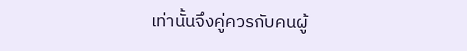เท่านั้นจึงคู่ควรกับคนผู้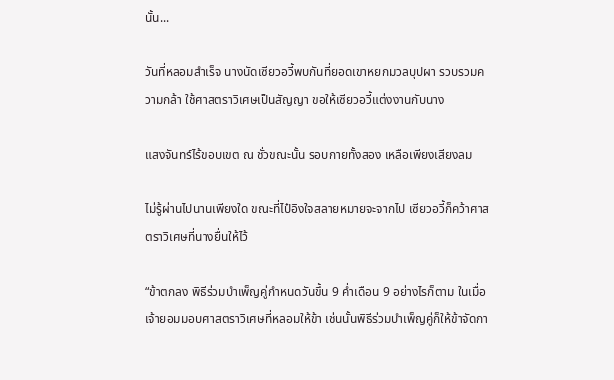นั้น...

วันที่หลอมสำเร็จ นางนัดเซียวอวี้พบกันที่ยอดเขาหยกมวลบุปผา รวบรวมความกล้า ใช้ศาสตราวิเศษเป็นสัญญา ขอให้เซียวอวี้แต่งงานกับนาง

แสงจันทร์ไร้ขอบเขต ณ ชั่วขณะนั้น รอบกายทั้งสอง เหลือเพียงเสียงลม

ไม่รู้ผ่านไปนานเพียงใด ขณะที่ไป๋อิงใจสลายหมายจะจากไป เซียวอวี้ก็คว้าศาสตราวิเศษที่นางยื่นให้ไว้

“ข้าตกลง พิธีร่วมบำเพ็ญคู่กำหนดวันขึ้น 9 ค่ำเดือน 9 อย่างไรก็ตาม ในเมื่อเจ้ายอมมอบศาสตราวิเศษที่หลอมให้ข้า เช่นนั้นพิธีร่วมบำเพ็ญคู่ก็ให้ข้าจัดกา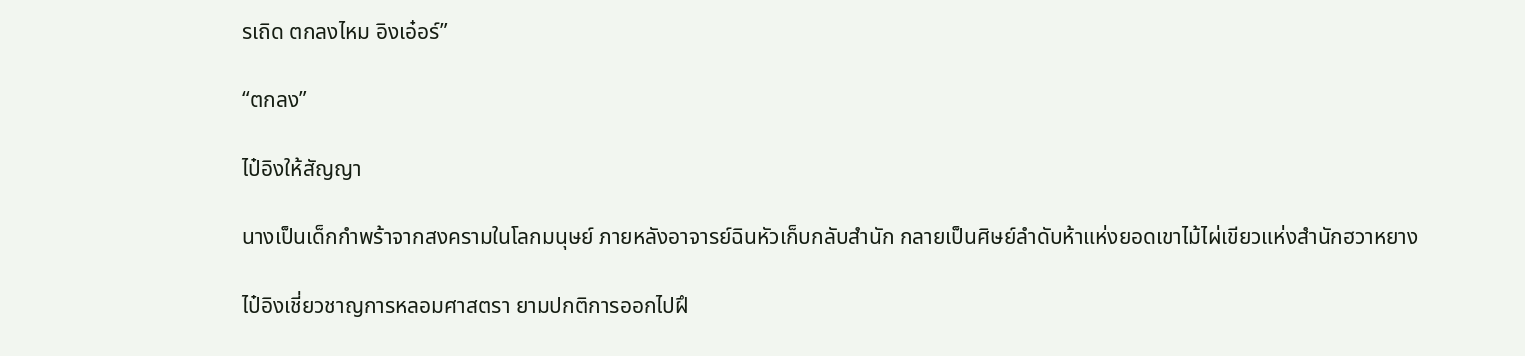รเถิด ตกลงไหม อิงเอ๋อร์”

“ตกลง”

ไป๋อิงให้สัญญา

นางเป็นเด็กกำพร้าจากสงครามในโลกมนุษย์ ภายหลังอาจารย์ฉินหัวเก็บกลับสำนัก กลายเป็นศิษย์ลำดับห้าแห่งยอดเขาไม้ไผ่เขียวแห่งสำนักฮวาหยาง

ไป๋อิงเชี่ยวชาญการหลอมศาสตรา ยามปกติการออกไปฝึ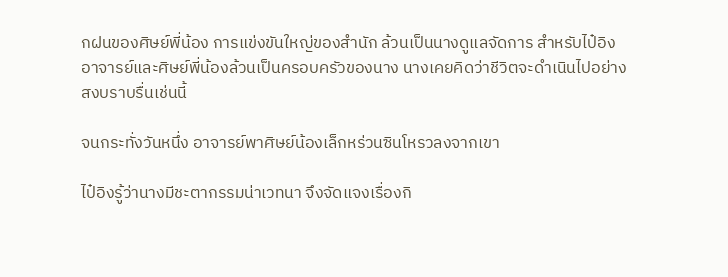กฝนของศิษย์พี่น้อง การแข่งขันใหญ่ของสำนัก ล้วนเป็นนางดูแลจัดการ สำหรับไป๋อิง อาจารย์และศิษย์พี่น้องล้วนเป็นครอบครัวของนาง นางเคยคิดว่าชีวิตจะดำเนินไปอย่างสงบราบรื่นเช่นนี้

จนกระทั่งวันหนึ่ง อาจารย์พาศิษย์น้องเล็กหร่วนซินโหรวลงจากเขา

ไป๋อิงรู้ว่านางมีชะตากรรมน่าเวทนา จึงจัดแจงเรื่องกิ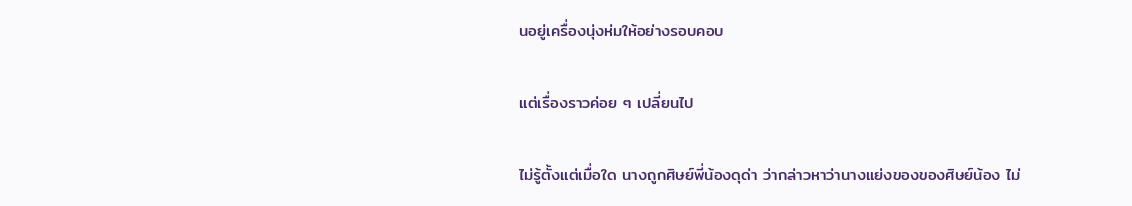นอยู่เครื่องนุ่งห่มให้อย่างรอบคอบ

แต่เรื่องราวค่อย ๆ เปลี่ยนไป

ไม่รู้ตั้งแต่เมื่อใด นางถูกศิษย์พี่น้องดุด่า ว่ากล่าวหาว่านางแย่งของของศิษย์น้อง ไม่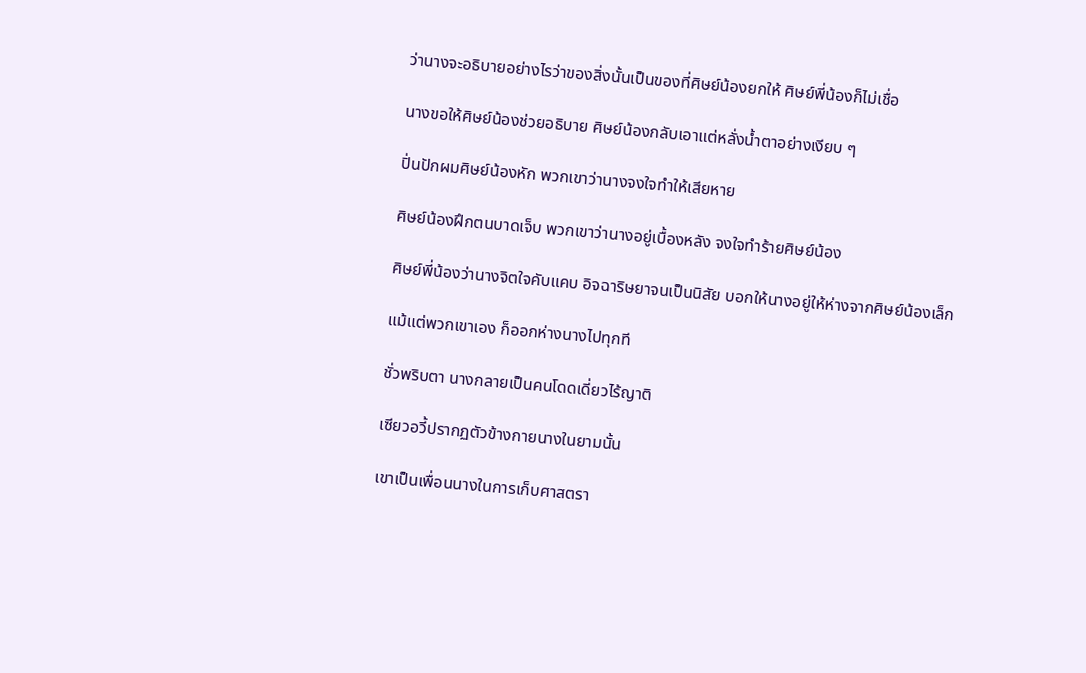ว่านางจะอธิบายอย่างไรว่าของสิ่งนั้นเป็นของที่ศิษย์น้องยกให้ ศิษย์พี่น้องก็ไม่เชื่อ

นางขอให้ศิษย์น้องช่วยอธิบาย ศิษย์น้องกลับเอาแต่หลั่งน้ำตาอย่างเงียบ ๆ

ปิ่นปักผมศิษย์น้องหัก พวกเขาว่านางจงใจทำให้เสียหาย

ศิษย์น้องฝึกตนบาดเจ็บ พวกเขาว่านางอยู่เบื้องหลัง จงใจทำร้ายศิษย์น้อง

ศิษย์พี่น้องว่านางจิตใจคับแคบ อิจฉาริษยาจนเป็นนิสัย บอกให้นางอยู่ให้ห่างจากศิษย์น้องเล็ก

แม้แต่พวกเขาเอง ก็ออกห่างนางไปทุกที

ชั่วพริบตา นางกลายเป็นคนโดดเดี่ยวไร้ญาติ

เซียวอวี้ปรากฏตัวข้างกายนางในยามนั้น

เขาเป็นเพื่อนนางในการเก็บศาสตรา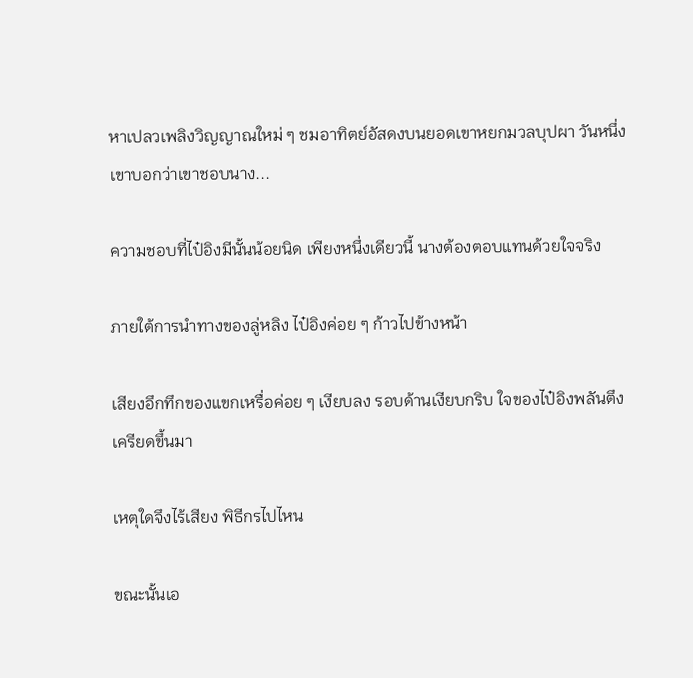หาเปลวเพลิงวิญญาณใหม่ ๆ ชมอาทิตย์อัสดงบนยอดเขาหยกมวลบุปผา วันหนึ่ง เขาบอกว่าเขาชอบนาง...

ความชอบที่ไป๋อิงมีนั้นน้อยนิด เพียงหนึ่งเดียวนี้ นางต้องตอบแทนด้วยใจจริง

ภายใต้การนำทางของลู่หลิง ไป๋อิงค่อย ๆ ก้าวไปข้างหน้า

เสียงอึกทึกของแขกเหรื่อค่อย ๆ เงียบลง รอบด้านเงียบกริบ ใจของไป๋อิงพลันตึงเครียดขึ้นมา

เหตุใดจึงไร้เสียง พิธีกรไปไหน

ขณะนั้นเอ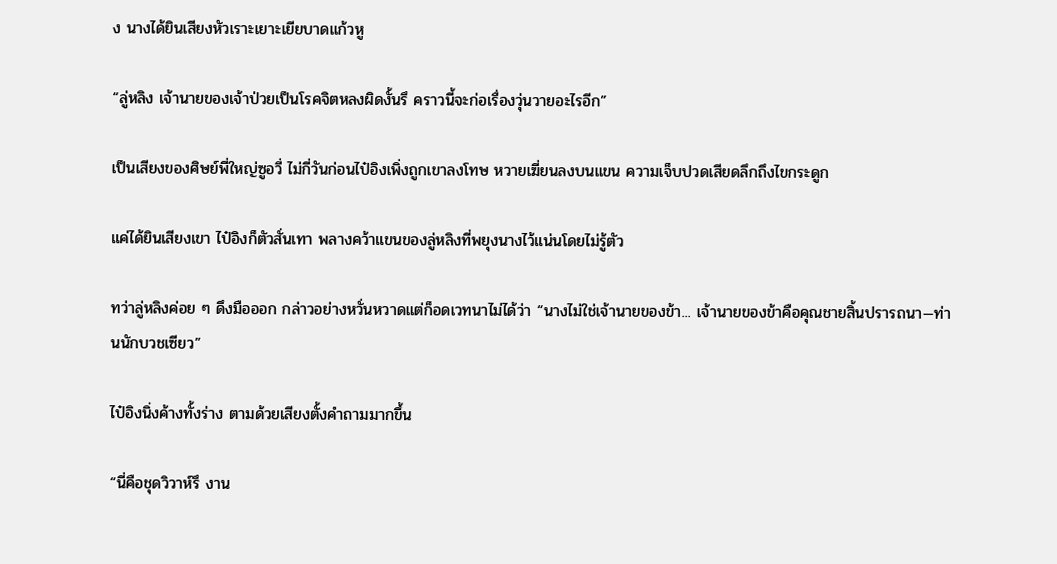ง นางได้ยินเสียงหัวเราะเยาะเยียบาดแก้วหู

“ลู่หลิง เจ้านายของเจ้าป่วยเป็นโรคจิตหลงผิดงั้นรึ คราวนี้จะก่อเรื่องวุ่นวายอะไรอีก”

เป็นเสียงของศิษย์พี่ใหญ่ซูอวี่ ไม่กี่วันก่อนไป๋อิงเพิ่งถูกเขาลงโทษ หวายเฆี่ยนลงบนแขน ความเจ็บปวดเสียดลึกถึงไขกระดูก

แค่ได้ยินเสียงเขา ไป๋อิงก็ตัวสั่นเทา พลางคว้าแขนของลู่หลิงที่พยุงนางไว้แน่นโดยไม่รู้ตัว

ทว่าลู่หลิงค่อย ๆ ดึงมือออก กล่าวอย่างหวั่นหวาดแต่ก็อดเวทนาไม่ได้ว่า “นางไม่ใช่เจ้านายของข้า... เจ้านายของข้าคือคุณชายสิ้นปรารถนา—ท่านนักบวชเซียว”

ไป๋อิงนิ่งค้างทั้งร่าง ตามด้วยเสียงตั้งคำถามมากขึ้น

“นี่คือชุดวิวาห์รึ งาน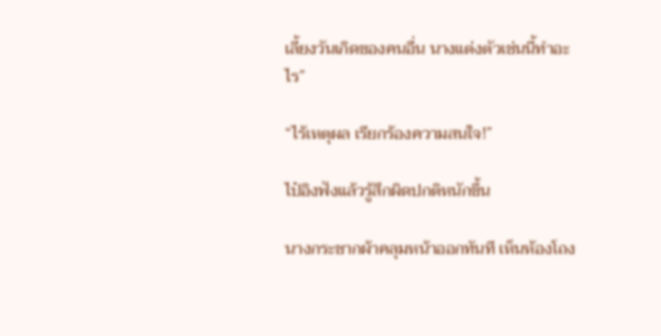เลี้ยงวันเกิดของคนอื่น นางแต่งตัวเช่นนี้ทำอะไร”

“ไร้เหตุผล เรียกร้องความสนใจ!”

ไป๋อิงฟังแล้วรู้สึกผิดปกติหนักขึ้น

นางกระชากผ้าคลุมหน้าออกทันที เห็นห้องโถง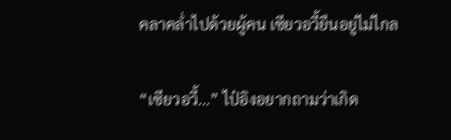คลาคล่ำไปด้วยผู้คน เซียวอวี้ยืนอยู่ไม่ไกล

“เซียวอวี้...” ไป๋อิงอยากถามว่าเกิด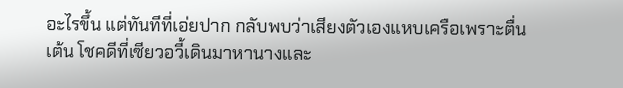อะไรขึ้น แต่ทันทีที่เอ่ยปาก กลับพบว่าเสียงตัวเองแหบเครือเพราะตื่นเต้น โชคดีที่เซียวอวี้เดินมาหานางและ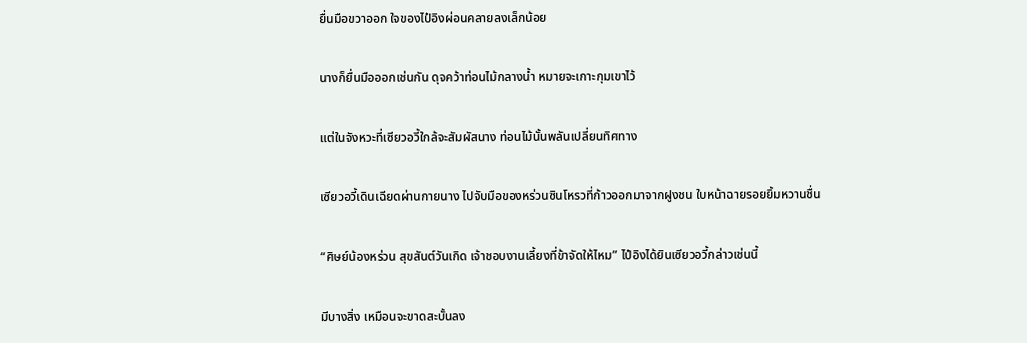ยื่นมือขวาออก ใจของไป๋อิงผ่อนคลายลงเล็กน้อย

นางก็ยื่นมือออกเช่นกัน ดุจคว้าท่อนไม้กลางน้ำ หมายจะเกาะกุมเขาไว้

แต่ในจังหวะที่เซียวอวี้ใกล้จะสัมผัสนาง ท่อนไม้นั้นพลันเปลี่ยนทิศทาง

เซียวอวี้เดินเฉียดผ่านกายนาง ไปจับมือของหร่วนซินโหรวที่ก้าวออกมาจากฝูงชน ใบหน้าฉายรอยยิ้มหวานชื่น

“ศิษย์น้องหร่วน สุขสันต์วันเกิด เจ้าชอบงานเลี้ยงที่ข้าจัดให้ไหม” ไป๋อิงได้ยินเซียวอวี้กล่าวเช่นนี้

มีบางสิ่ง เหมือนจะขาดสะบั้นลง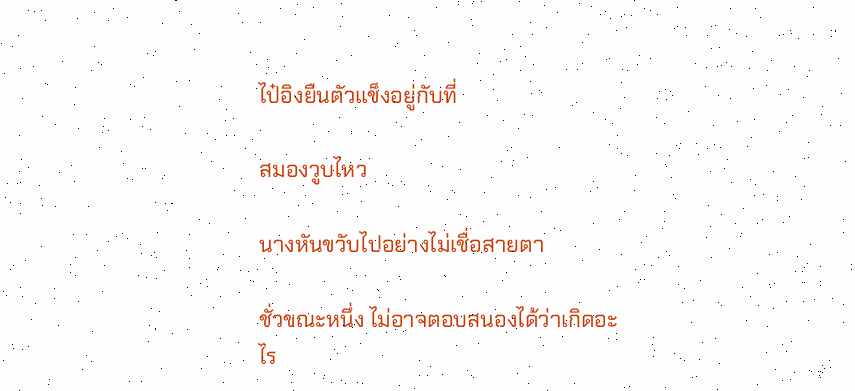ไป๋อิงยืนตัวแข็งอยู่กับที่

สมองวูบไหว

นางหันขวับไปอย่างไม่เชื่อสายตา

ชั่วขณะหนึ่ง ไม่อาจตอบสนองได้ว่าเกิดอะไร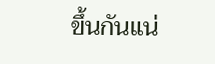ขึ้นกันแน่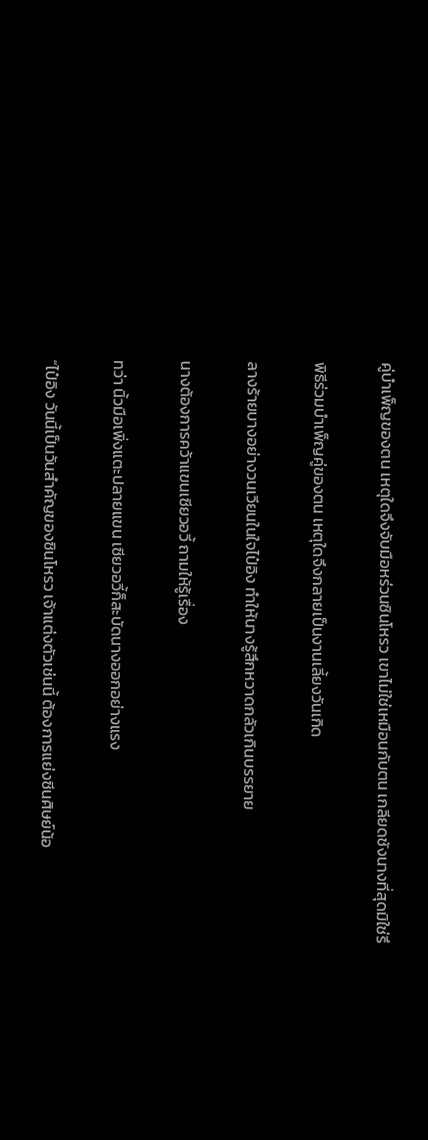คู่บำเพ็ญของตน เหตุใดจึงจับมือหร่วนซินโหรว เขาไม่ใช่เหมือนกับตน เกลียดชังนางที่สุดมิใช่รึ

พิธีร่วมบำเพ็ญคู่ของตน เหตุใดจึงกลายเป็นงานเลี้ยงวันเกิด

ลางร้ายบางอย่างวนเวียนในใจไป๋อิง ทำให้นางรู้สึกหวาดกลัวเกินบรรยาย

นางต้องการคว้าแขนเซียวอวี้ ถามให้รู้เรื่อง

ทว่า นิ้วมือเพิ่งแตะปลายแขน เซียวอวี้ก็สะบัดนางออกอย่างแรง

“ไป๋อิง วันนี้เป็นวันสำคัญของซินโหรว เจ้าแต่งตัวเช่นนี้ ต้องการแย่งซีนศิษย์น้อ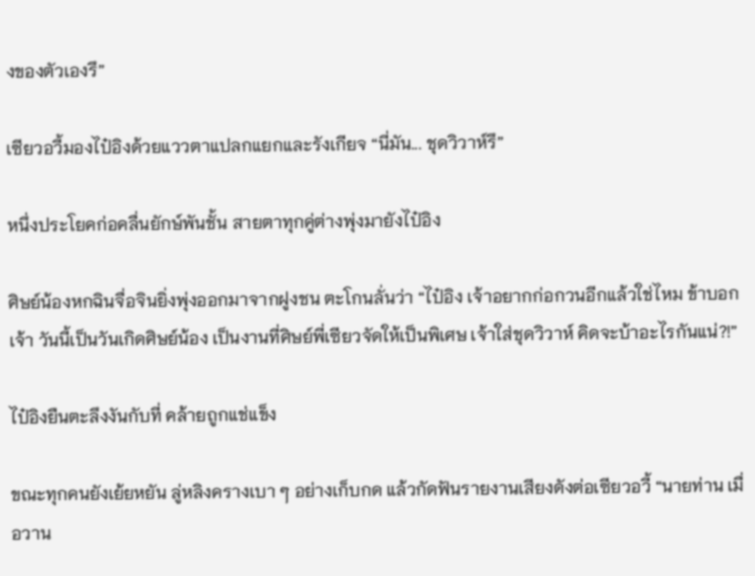งของตัวเองรึ”

เซียวอวี้มองไป๋อิงด้วยแววตาแปลกแยกและรังเกียจ “นี่มัน... ชุดวิวาห์รึ”

หนึ่งประโยคก่อคลื่นยักษ์พันชั้น สายตาทุกคู่ต่างพุ่งมายังไป๋อิง

ศิษย์น้องหกฉินจื่อจินยิ่งพุ่งออกมาจากฝูงชน ตะโกนลั่นว่า “ไป๋อิง เจ้าอยากก่อกวนอีกแล้วใช่ไหม ข้าบอกเจ้า วันนี้เป็นวันเกิดศิษย์น้อง เป็นงานที่ศิษย์พี่เซียวจัดให้เป็นพิเศษ เจ้าใส่ชุดวิวาห์ คิดจะบ้าอะไรกันแน่?!”

ไป๋อิงยืนตะลึงงันกับที่ คล้ายถูกแช่แข็ง

ขณะทุกคนยังเย้ยหยัน ลู่หลิงครางเบา ๆ อย่างเก็บกด แล้วกัดฟันรายงานเสียงดังต่อเซียวอวี้ “นายท่าน เมื่อวาน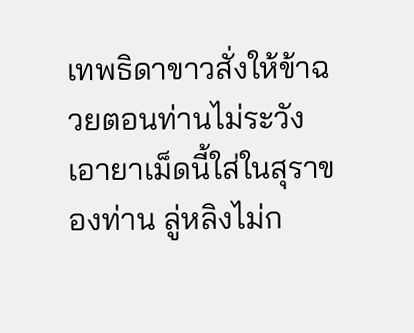เทพธิดาขาวสั่งให้ข้าฉวยตอนท่านไม่ระวัง เอายาเม็ดนี้ใส่ในสุราของท่าน ลู่หลิงไม่ก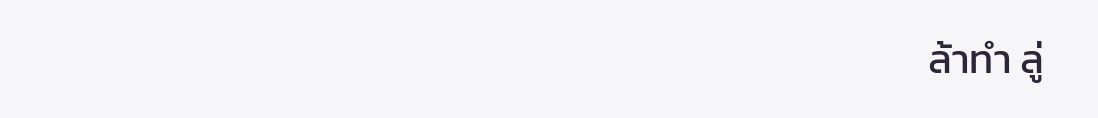ล้าทำ ลู่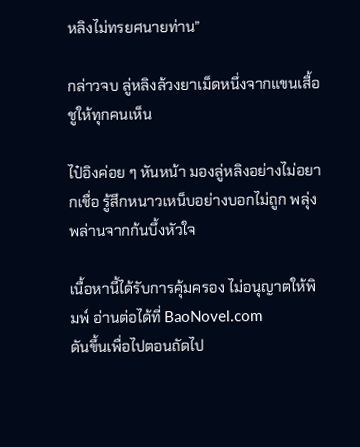หลิงไม่ทรยศนายท่าน”

กล่าวจบ ลู่หลิงล้วงยาเม็ดหนึ่งจากแขนเสื้อ ชูให้ทุกคนเห็น

ไป๋อิงค่อย ๆ หันหน้า มองลู่หลิงอย่างไม่อยากเชื่อ รู้สึกหนาวเหน็บอย่างบอกไม่ถูก พลุ่งพล่านจากก้นบึ้งหัวใจ

เนื้อหานี้ได้รับการคุ้มครอง ไม่อนุญาตให้พิมพ์ อ่านต่อได้ที่ BaoNovel.com
ดันขึ้นเพื่อไปตอนถัดไป